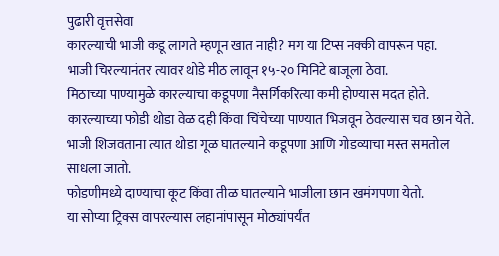पुढारी वृत्तसेवा
कारल्याची भाजी कडू लागते म्हणून खात नाही? मग या टिप्स नक्की वापरून पहा.
भाजी चिरल्यानंतर त्यावर थोडे मीठ लावून १५-२० मिनिटे बाजूला ठेवा.
मिठाच्या पाण्यामुळे कारल्याचा कडूपणा नैसर्गिकरित्या कमी होण्यास मदत होते.
कारल्याच्या फोडी थोडा वेळ दही किंवा चिंचेच्या पाण्यात भिजवून ठेवल्यास चव छान येते.
भाजी शिजवताना त्यात थोडा गूळ घातल्याने कडूपणा आणि गोडव्याचा मस्त समतोल साधला जातो.
फोडणीमध्ये दाण्याचा कूट किंवा तीळ घातल्याने भाजीला छान खमंगपणा येतो.
या सोप्या ट्रिक्स वापरल्यास लहानांपासून मोठ्यांपर्यंत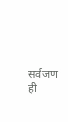सर्वजण ही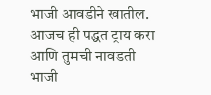भाजी आवडीने खातील.
आजच ही पद्धत ट्राय करा आणि तुमची नावडती भाजी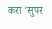करा 'सुपर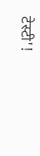टेस्टी'!